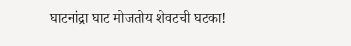घाटनांद्रा घाट मोजतोय शेवटची घटका!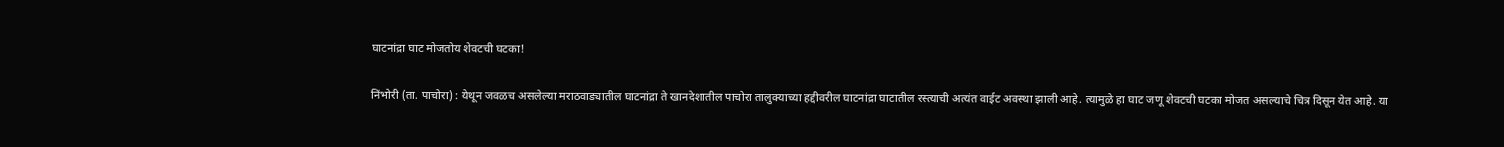घाटनांद्रा घाट मोजतोय शेवटची घटका!

निंभोरी (ता. पाचोरा) : येथून जवळच असलेल्या मराठवाड्यातील घाटनांद्रा ते खानदेशातील पाचोरा तालुक्याच्या हद्दीवरील घाटनांद्रा घाटातील रस्त्याची अत्यंत वाईट अवस्था झाली आहे. त्यामुळे हा घाट जणू शेवटची घटका मोजत असल्याचे चित्र दिसून येत आहे. या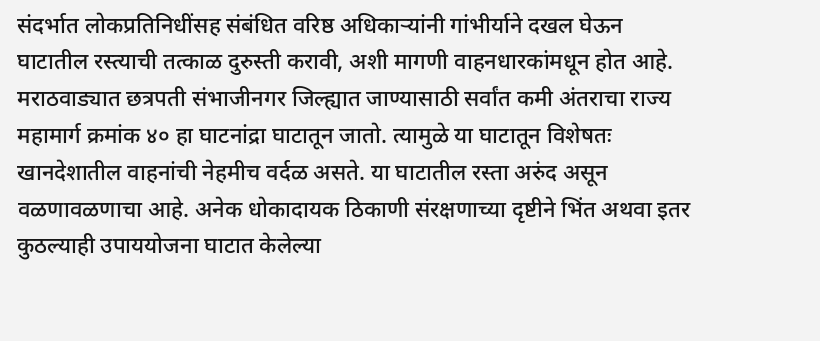संदर्भात लोकप्रतिनिधींसह संबंधित वरिष्ठ अधिकाऱ्यांनी गांभीर्याने दखल घेऊन घाटातील रस्त्‍याची तत्काळ दुरुस्ती करावी, अशी मागणी वाहनधारकांमधून होत आहे. मराठवाड्यात छत्रपती संभाजीनगर जिल्ह्यात जाण्यासाठी सर्वांत कमी अंतराचा राज्य महामार्ग क्रमांक ४० हा घाटनांद्रा घाटातून जातो. त्यामुळे या घाटातून विशेषतः खानदेशातील वाहनांची नेहमीच वर्दळ असते. या घाटातील रस्ता अरुंद असून वळणावळणाचा आहे. अनेक धोकादायक ठिकाणी संरक्षणाच्या दृष्टीने भिंत अथवा इतर कुठल्याही उपाययोजना घाटात केलेल्या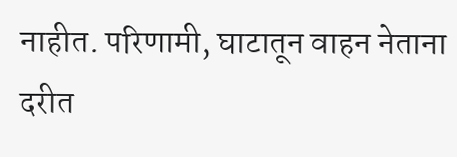नाहीत. परिणामी, घाटातून वाहन नेताना दरीत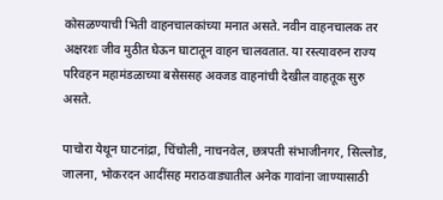कोसळण्याची भिती वाहनचालकांच्या मनात असते. नवीन वाहनचालक तर अक्षरशः जीव मुठीत घेऊन घाटातून वाहन चालवतात. या रस्त्यावरुन राज्य परिवहन महामंडळाच्या बसेससह अवजड वाहनांची देखील वाहतूक सुरु असते.

पाचोरा येथून घाटनांद्रा, चिंचोली, नाचनवेल, छत्रपती संभाजीनगर, सिल्लोड, जालना, भोकरदन आदींसह मराठवाड्यातील अनेक गावांना जाण्यासाठी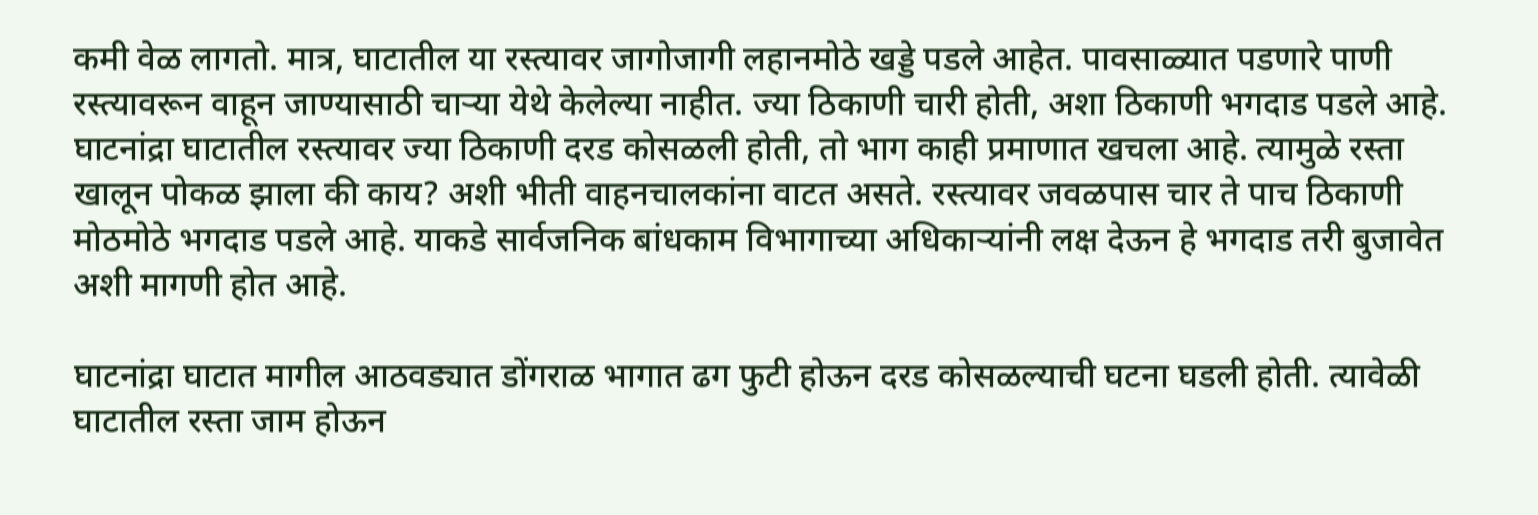कमी वेळ लागतो. मात्र, घाटातील या रस्त्यावर जागोजागी लहानमोठे खड्डे पडले आहेत. पावसाळ्यात पडणारे पाणी रस्त्यावरून वाहून जाण्यासाठी चाऱ्या येथे केलेल्या नाहीत. ज्या ठिकाणी चारी होती, अशा ठिकाणी भगदाड पडले आहे. घाटनांद्रा घाटातील रस्त्यावर ज्या ठिकाणी दरड कोसळली होती, तो भाग काही प्रमाणात खचला आहे. त्यामुळे रस्ता खालून पोकळ झाला की काय? अशी भीती वाहनचालकांना वाटत असते. रस्त्यावर जवळपास चार ते पाच ठिकाणी मोठमोठे भगदाड पडले आहे. याकडे सार्वजनिक बांधकाम विभागाच्या अधिकाऱ्यांनी लक्ष देऊन हे भगदाड तरी बुजावेत अशी मागणी होत आहे.

घाटनांद्रा घाटात मागील आठवड्यात डोंगराळ भागात ढग फुटी होऊन दरड कोसळल्याची घटना घडली होती. त्यावेळी घाटातील रस्ता जाम होऊन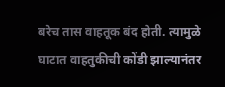बरेच तास वाहतूक बंद होती. त्यामुळे घाटात वाहतुकीची कोंडी झाल्यानंतर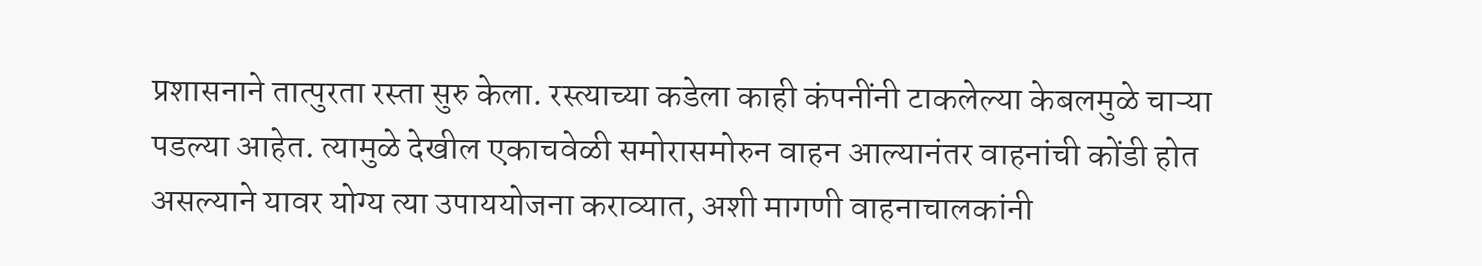प्रशासनाने तात्पुरता रस्ता सुरु केला. रस्त्याच्या कडेला काही कंपनींनी टाकलेल्या केबलमुळे चाऱ्या पडल्या आहेत. त्यामुळे देखील एकाचवेळी समोरासमोरुन वाहन आल्यानंतर वाहनांची कोंडी होत असल्याने यावर योग्य त्या उपाययोजना कराव्यात, अशी मागणी वाहनाचालकांनी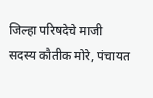जिल्हा परिषदेचे माजी सदस्य कौतीक मोरे, पंचायत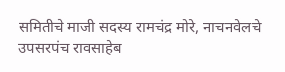समितीचे माजी सदस्य रामचंद्र मोरे, नाचनवेलचे उपसरपंच रावसाहेब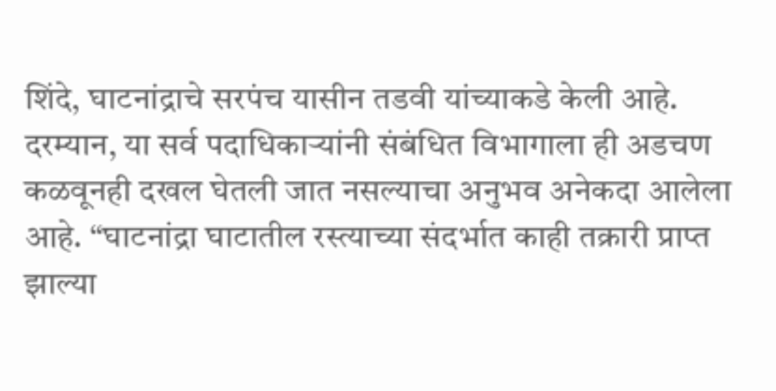शिंदे, घाटनांद्राचे सरपंच यासीन तडवी यांच्याकडे केली आहे. दरम्यान, या सर्व पदाधिकाऱ्यांनी संबंधित विभागाला ही अडचण कळवूनही दखल घेतली जात नसल्याचा अनुभव अनेकदा आलेला आहे. “घाटनांद्रा घाटातील रस्त्याच्या संदर्भात काही तक्रारी प्राप्त झाल्या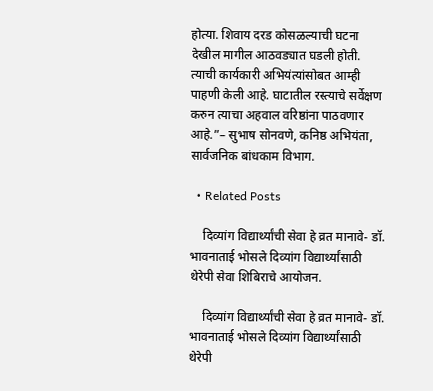होत्या. शिवाय दरड कोसळल्याची घटना देखील मागील आठवड्यात घडली होती. त्याची कार्यकारी अभियंत्यांसोबत आम्ही पाहणी केली आहे. घाटातील रस्त्याचे सर्वेक्षण करुन त्याचा अहवाल वरिष्ठांना पाठवणार आहे.”– सुभाष सोनवणे, कनिष्ठ अभियंता, सार्वजनिक बांधकाम विभाग.

  • Related Posts

    दिव्यांग विद्यार्थ्यांची सेवा हे व्रत मानावे- डॉ. भावनाताई भोसले दिव्यांग विद्यार्थ्यांसाठी थेरेपी सेवा शिबिराचे आयोजन.

    दिव्यांग विद्यार्थ्यांची सेवा हे व्रत मानावे- डॉ. भावनाताई भोसले दिव्यांग विद्यार्थ्यांसाठी थेरेपी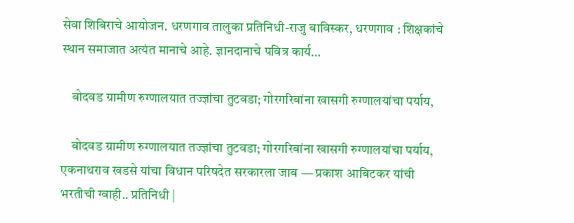सेवा शिबिराचे आयोजन. धरणगाव तालुका प्रतिनिधी-राजु बाविस्कर, धरणगाव : शिक्षकांचे स्थान समाजात अत्यंत मानाचे आहे. ज्ञानदानाचे पवित्र कार्य…

    बोदवड ग्रामीण रुग्णालयात तज्ज्ञांचा तुटवडा; गोरगरिबांना खासगी रुग्णालयांचा पर्याय,

    बोदवड ग्रामीण रुग्णालयात तज्ज्ञांचा तुटवडा; गोरगरिबांना खासगी रुग्णालयांचा पर्याय, एकनाथराव खडसे यांचा विधान परिषदेत सरकारला जाब — प्रकाश आबिटकर यांची भरतीची ग्वाही.. प्रतिनिधी |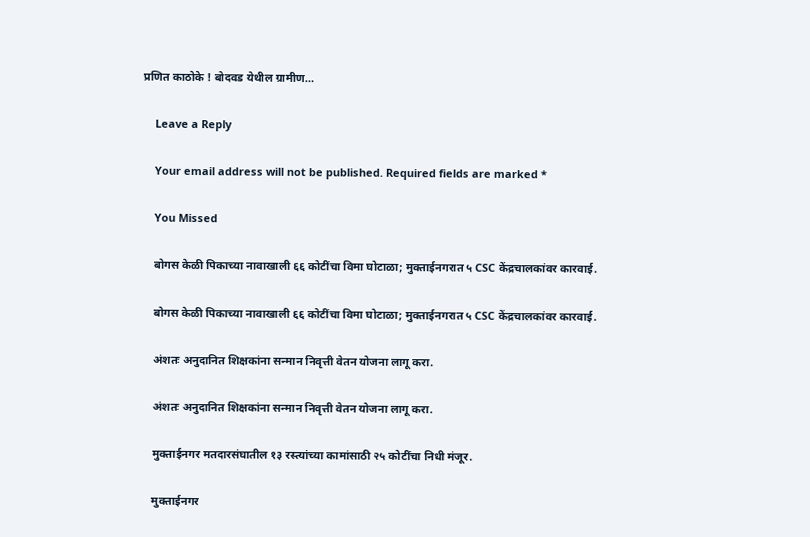प्रणित काठोके ! बोदवड येथील ग्रामीण…

    Leave a Reply

    Your email address will not be published. Required fields are marked *

    You Missed

    बोगस केळी पिकाच्या नावाखाली ६६ कोटींचा विमा घोटाळा; मुक्ताईनगरात ५ CSC केंद्रचालकांवर कारवाई.

    बोगस केळी पिकाच्या नावाखाली ६६ कोटींचा विमा घोटाळा; मुक्ताईनगरात ५ CSC केंद्रचालकांवर कारवाई.

    अंशतः अनुदानित शिक्षकांना सन्मान निवृत्ती वेतन योजना लागू करा.

    अंशतः अनुदानित शिक्षकांना सन्मान निवृत्ती वेतन योजना लागू करा.

    मुक्ताईनगर मतदारसंघातील १३ रस्त्यांच्या कामांसाठी २५ कोटींचा निधी मंजूर.

    मुक्ताईनगर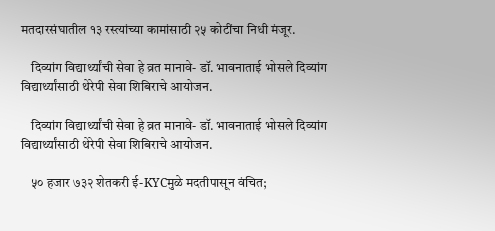मतदारसंघातील १३ रस्त्यांच्या कामांसाठी २५ कोटींचा निधी मंजूर.

    दिव्यांग विद्यार्थ्यांची सेवा हे व्रत मानावे- डॉ. भावनाताई भोसले दिव्यांग विद्यार्थ्यांसाठी थेरेपी सेवा शिबिराचे आयोजन.

    दिव्यांग विद्यार्थ्यांची सेवा हे व्रत मानावे- डॉ. भावनाताई भोसले दिव्यांग विद्यार्थ्यांसाठी थेरेपी सेवा शिबिराचे आयोजन.

    ५० हजार ७३२ शेतकरी ई-KYCमुळे मदतीपासून वंचित;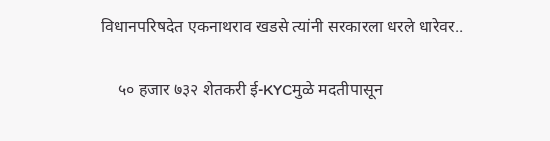विधानपरिषदेत एकनाथराव खडसे त्यांनी सरकारला धरले धारेवर..

    ५० हजार ७३२ शेतकरी ई-KYCमुळे मदतीपासून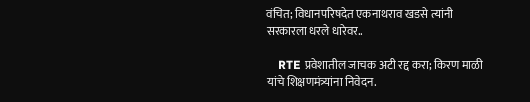वंचित; विधानपरिषदेत एकनाथराव खडसे त्यांनी सरकारला धरले धारेवर..

    RTE प्रवेशातील जाचक अटी रद्द करा; किरण माळी यांचे शिक्षणमंत्र्यांना निवेदन.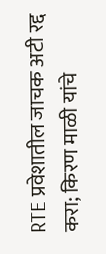RTE प्रवेशातील जाचक अटी रद्द करा; किरण माळी यांचे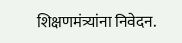शिक्षणमंत्र्यांना निवेदन.